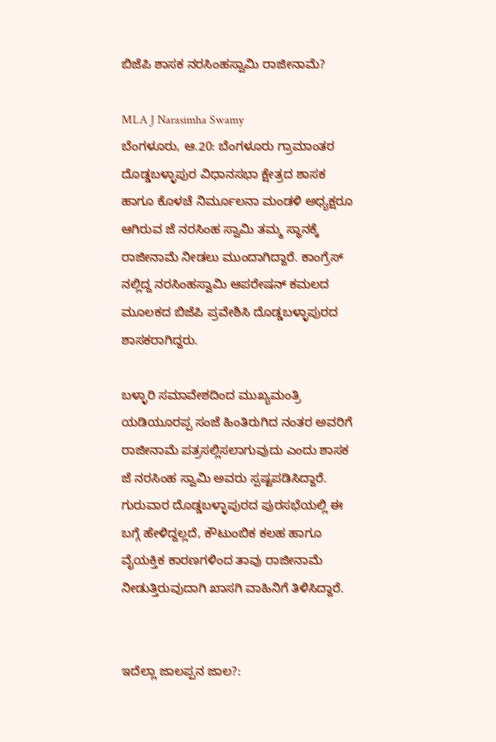ಬಿಜೆಪಿ ಶಾಸಕ ನರಸಿಂಹಸ್ವಾಮಿ ರಾಜೀನಾಮೆ?

MLA J Narasimha Swamy
ಬೆಂಗಳೂರು, ಆ.20: ಬೆಂಗಳೂರು ಗ್ರಾಮಾಂತರ ದೊಡ್ಡಬಳ್ಳಾಪುರ ವಿಧಾನಸಭಾ ಕ್ಷೇತ್ರದ ಶಾಸಕ ಹಾಗೂ ಕೊಳಚೆ ನಿರ್ಮೂಲನಾ ಮಂಡಳಿ ಅಧ್ಯಕ್ಷರೂ ಆಗಿರುವ ಜೆ ನರಸಿಂಹ ಸ್ವಾಮಿ ತಮ್ಮ ಸ್ಥಾನಕ್ಕೆ ರಾಜೀನಾಮೆ ನೀಡಲು ಮುಂದಾಗಿದ್ದಾರೆ. ಕಾಂಗ್ರೆಸ್ ನಲ್ಲಿದ್ದ ನರಸಿಂಹಸ್ವಾಮಿ ಆಪರೇಷನ್ ಕಮಲದ ಮೂಲಕದ ಬಿಜೆಪಿ ಪ್ರವೇಶಿಸಿ ದೊಡ್ಡಬಳ್ಳಾಪುರದ ಶಾಸಕರಾಗಿದ್ದರು.

ಬಳ್ಳಾರಿ ಸಮಾವೇಶದಿಂದ ಮುಖ್ಯಮಂತ್ರಿ ಯಡಿಯೂರಪ್ಪ ಸಂಜೆ ಹಿಂತಿರುಗಿದ ನಂತರ ಅವರಿಗೆ ರಾಜೀನಾಮೆ ಪತ್ರಸಲ್ಲಿಸಲಾಗುವುದು ಎಂದು ಶಾಸಕ ಜೆ ನರಸಿಂಹ ಸ್ವಾಮಿ ಅವರು ಸ್ಪಷ್ಟಪಡಿಸಿದ್ದಾರೆ. ಗುರುವಾರ ದೊಡ್ಡಬಳ್ಳಾಪುರದ ಪುರಸಭೆಯಲ್ಲಿ ಈ ಬಗ್ಗೆ ಹೇಳಿದ್ದಲ್ಲದೆ, ಕೌಟುಂಬಿಕ ಕಲಹ ಹಾಗೂ ವೈಯಕ್ತಿಕ ಕಾರಣಗಳಿಂದ ತಾವು ರಾಜೀನಾಮೆ ನೀಡುತ್ತಿರುವುದಾಗಿ ಖಾಸಗಿ ವಾಹಿನಿಗೆ ತಿಳಿಸಿದ್ದಾರೆ.


ಇದೆಲ್ಲಾ ಜಾಲಪ್ಪನ ಜಾಲ?: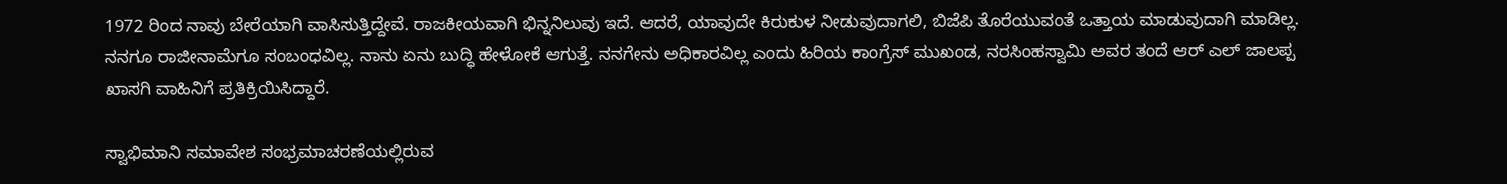1972 ರಿಂದ ನಾವು ಬೇರೆಯಾಗಿ ವಾಸಿಸುತ್ತಿದ್ದೇವೆ. ರಾಜಕೀಯವಾಗಿ ಭಿನ್ನನಿಲುವು ಇದೆ. ಆದರೆ, ಯಾವುದೇ ಕಿರುಕುಳ ನೀಡುವುದಾಗಲಿ, ಬಿಜೆಪಿ ತೊರೆಯುವಂತೆ ಒತ್ತಾಯ ಮಾಡುವುದಾಗಿ ಮಾಡಿಲ್ಲ. ನನಗೂ ರಾಜೀನಾಮೆಗೂ ಸಂಬಂಧವಿಲ್ಲ. ನಾನು ಏನು ಬುದ್ಧಿ ಹೇಳೋಕೆ ಆಗುತ್ತೆ. ನನಗೇನು ಅಧಿಕಾರವಿಲ್ಲ ಎಂದು ಹಿರಿಯ ಕಾಂಗ್ರೆಸ್ ಮುಖಂಡ, ನರಸಿಂಹಸ್ವಾಮಿ ಅವರ ತಂದೆ ಆರ್ ಎಲ್ ಜಾಲಪ್ಪ ಖಾಸಗಿ ವಾಹಿನಿಗೆ ಪ್ರತಿಕ್ರಿಯಿಸಿದ್ದಾರೆ.

ಸ್ವಾಭಿಮಾನಿ ಸಮಾವೇಶ ಸಂಭ್ರಮಾಚರಣೆಯಲ್ಲಿರುವ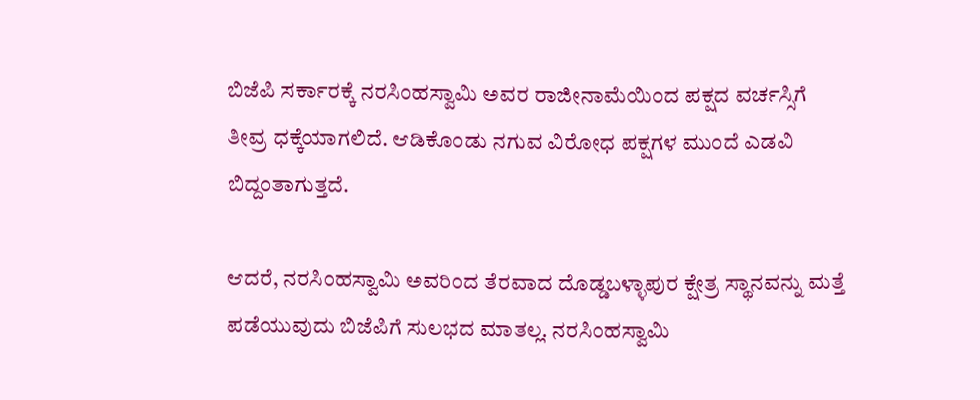ಬಿಜೆಪಿ ಸರ್ಕಾರಕ್ಕೆ ನರಸಿಂಹಸ್ವಾಮಿ ಅವರ ರಾಜೀನಾಮೆಯಿಂದ ಪಕ್ಷದ ವರ್ಚಸ್ಸಿಗೆ ತೀವ್ರ ಧಕ್ಕೆಯಾಗಲಿದೆ. ಆಡಿಕೊಂಡು ನಗುವ ವಿರೋಧ ಪಕ್ಷಗಳ ಮುಂದೆ ಎಡವಿ ಬಿದ್ದಂತಾಗುತ್ತದೆ.

ಆದರೆ, ನರಸಿಂಹಸ್ವಾಮಿ ಅವರಿಂದ ತೆರವಾದ ದೊಡ್ಡಬಳ್ಳಾಪುರ ಕ್ಷೇತ್ರ ಸ್ಥಾನವನ್ನು ಮತ್ತೆ ಪಡೆಯುವುದು ಬಿಜೆಪಿಗೆ ಸುಲಭದ ಮಾತಲ್ಲ. ನರಸಿಂಹಸ್ವಾಮಿ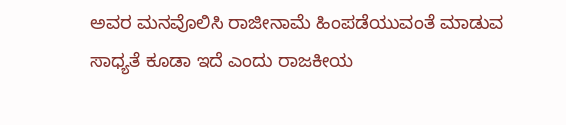ಅವರ ಮನವೊಲಿಸಿ ರಾಜೀನಾಮೆ ಹಿಂಪಡೆಯುವಂತೆ ಮಾಡುವ ಸಾಧ್ಯತೆ ಕೂಡಾ ಇದೆ ಎಂದು ರಾಜಕೀಯ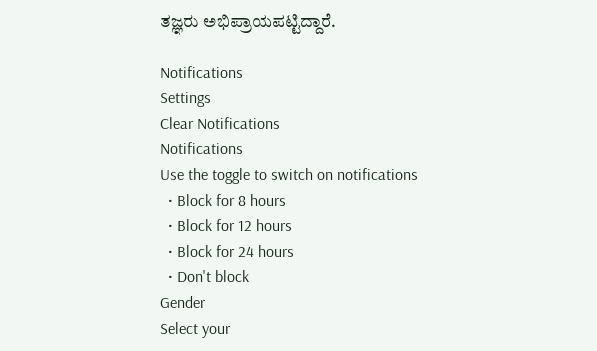ತಜ್ಞರು ಅಭಿಪ್ರಾಯಪಟ್ಟಿದ್ದಾರೆ.

Notifications
Settings
Clear Notifications
Notifications
Use the toggle to switch on notifications
  • Block for 8 hours
  • Block for 12 hours
  • Block for 24 hours
  • Don't block
Gender
Select your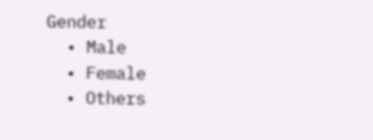Gender
  • Male
  • Female
  • Others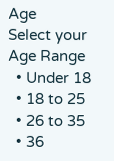Age
Select your Age Range
  • Under 18
  • 18 to 25
  • 26 to 35
  • 36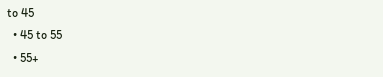to 45
  • 45 to 55
  • 55+